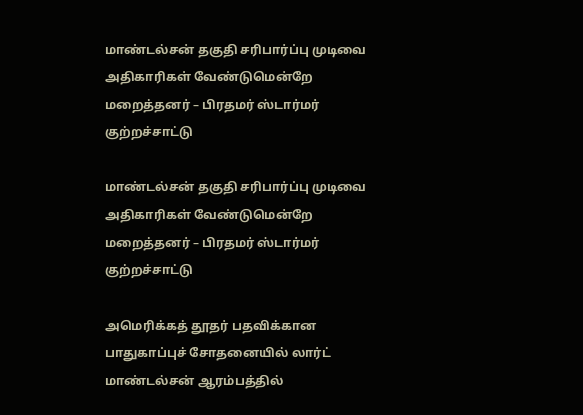மாண்டல்சன் தகுதி சரிபார்ப்பு முடிவை அதிகாரிகள் வேண்டுமென்றே மறைத்தனர் – பிரதமர் ஸ்டார்மர் குற்றச்சாட்டு

மாண்டல்சன் தகுதி சரிபார்ப்பு முடிவை அதிகாரிகள் வேண்டுமென்றே மறைத்தனர் – பிரதமர் ஸ்டார்மர் குற்றச்சாட்டு

அமெரிக்கத் தூதர் பதவிக்கான பாதுகாப்புச் சோதனையில் லார்ட் மாண்டல்சன் ஆரம்பத்தில்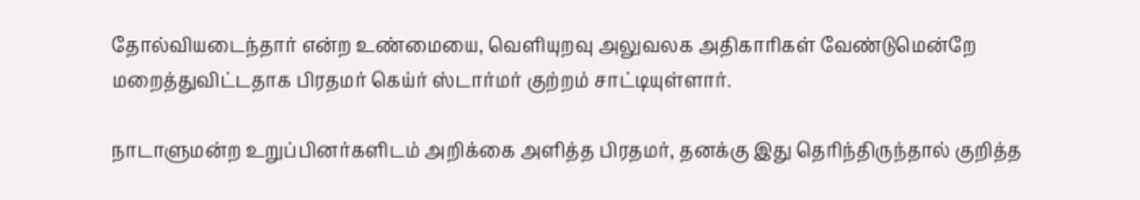தோல்வியடைந்தார் என்ற உண்மையை, வெளியுறவு அலுவலக அதிகாரிகள் வேண்டுமென்றே மறைத்துவிட்டதாக பிரதமர் கெய்ர் ஸ்டார்மர் குற்றம் சாட்டியுள்ளார்.

நாடாளுமன்ற உறுப்பினர்களிடம் அறிக்கை அளித்த பிரதமர், தனக்கு இது தெரிந்திருந்தால் குறித்த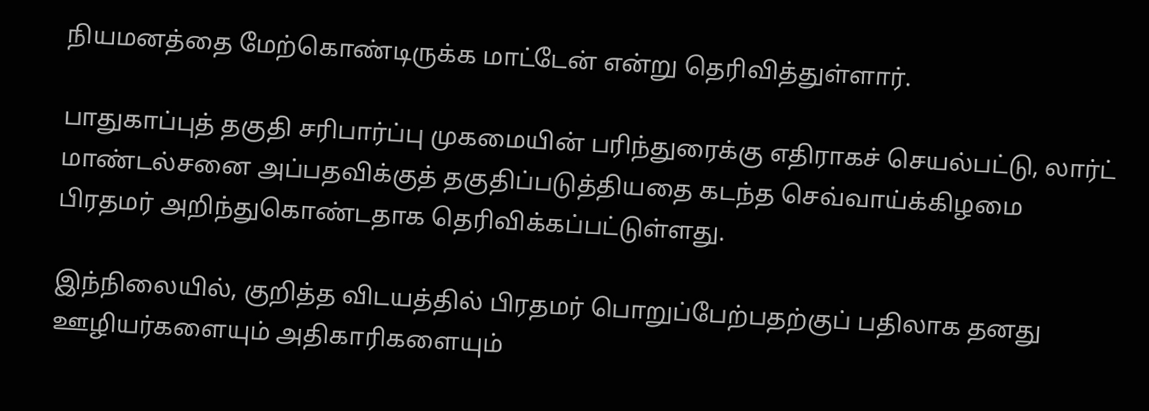நியமனத்தை மேற்கொண்டிருக்க மாட்டேன் என்று தெரிவித்துள்ளார்.

பாதுகாப்புத் தகுதி சரிபார்ப்பு முகமையின் பரிந்துரைக்கு எதிராகச் செயல்பட்டு, லார்ட் மாண்டல்சனை அப்பதவிக்குத் தகுதிப்படுத்தியதை கடந்த செவ்வாய்க்கிழமை பிரதமர் அறிந்துகொண்டதாக தெரிவிக்கப்பட்டுள்ளது.

இந்நிலையில், குறித்த விடயத்தில் பிரதமர் பொறுப்பேற்பதற்குப் பதிலாக தனது ஊழியர்களையும் அதிகாரிகளையும்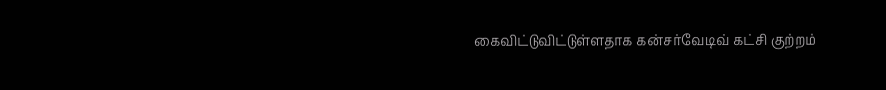கைவிட்டுவிட்டுள்ளதாக கன்சர்வேடிவ் கட்சி குற்றம்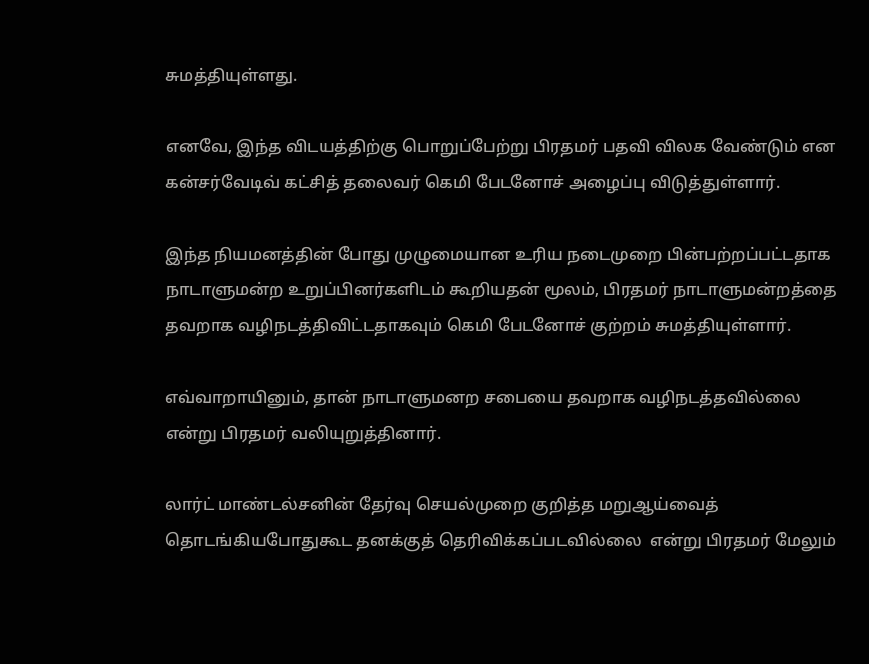சுமத்தியுள்ளது.

எனவே, இந்த விடயத்திற்கு பொறுப்பேற்று பிரதமர் பதவி விலக வேண்டும் என கன்சர்வேடிவ் கட்சித் தலைவர் கெமி பேடனோச் அழைப்பு விடுத்துள்ளார்.

இந்த நியமனத்தின் போது முழுமையான உரிய நடைமுறை பின்பற்றப்பட்டதாக  நாடாளுமன்ற உறுப்பினர்களிடம் கூறியதன் மூலம், பிரதமர் நாடாளுமன்றத்தை தவறாக வழிநடத்திவிட்டதாகவும் கெமி பேடனோச் குற்றம் சுமத்தியுள்ளார்.

எவ்வாறாயினும், தான் நாடாளுமனற சபையை தவறாக வழிநடத்தவில்லை என்று பிரதமர் வலியுறுத்தினார்.

லார்ட் மாண்டல்சனின் தேர்வு செயல்முறை குறித்த மறுஆய்வைத் தொடங்கியபோதுகூட தனக்குத் தெரிவிக்கப்படவில்லை  என்று பிரதமர் மேலும்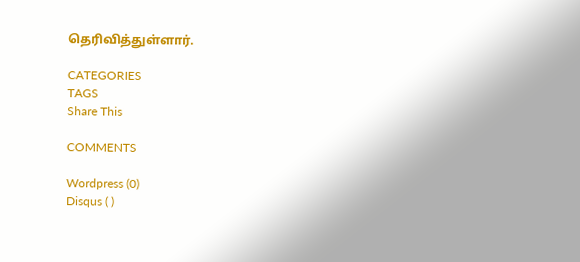தெரிவித்துள்ளார்.

CATEGORIES
TAGS
Share This

COMMENTS

Wordpress (0)
Disqus ( )